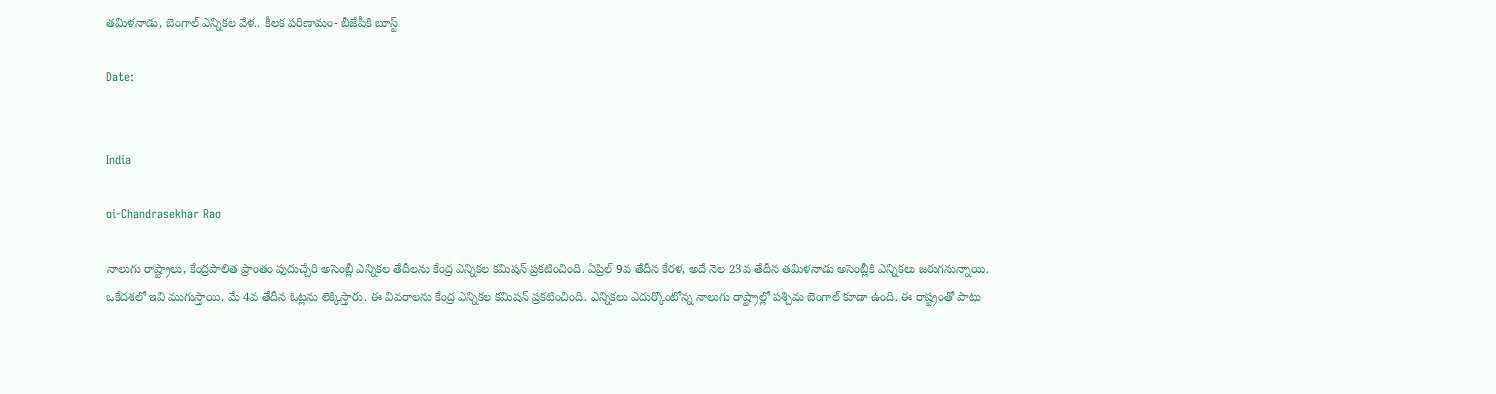తమిళనాడు, బెంగాల్ ఎన్నికల వేళ.. కీలక పరిణామం- బీజేపీకి బూస్ట్

Date:


India

oi-Chandrasekhar Rao

నాలుగు రాష్ట్రాలు, కేంద్రపాలిత ప్రాంతం పుదుచ్చేరి అసెంబ్లీ ఎన్నికల తేదీలను కేంద్ర ఎన్నికల కమిషన్ ప్రకటించింది. ఏప్రిల్ 9వ తేదీన కేరళ, అదే నెల 23వ తేదీన తమిళనాడు అసెంబ్లీకి ఎన్నికలు జరుగనున్నాయి. ఒకేదశలో ఇవి ముగుస్తాయి. మే 4వ తేదీన ఓట్లను లెక్కిస్తారు. ఈ వివరాలను కేంద్ర ఎన్నికల కమిషన్ ప్రకటించింది. ఎన్నికలు ఎదుర్కొంటోన్న నాలుగు రాష్ట్రాల్లో పశ్చిమ బెంగాల్ కూడా ఉంది. ఈ రాష్ట్రంతో పాటు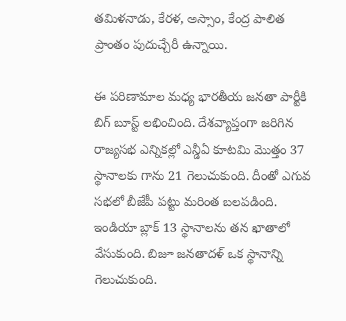తమిళనాడు, కేరళ, అస్సాం, కేంద్ర పాలిత ప్రాంతం పుదుచ్చేరీ ఉన్నాయి.

ఈ పరిణామాల మధ్య భారతీయ జనతా పార్టీకి బిగ్ బూస్ట్ లభించింది. దేశవ్యాప్తంగా జరిగిన రాజ్యసభ ఎన్నికల్లో ఎన్డీఏ కూటమి మొత్తం 37 స్థానాలకు గాను 21 గెలుచుకుంది. దీంతో ఎగువ సభలో బీజేపీ పట్టు మరింత బలపడింది. ఇండియా బ్లాక్ 13 స్థానాలను తన ఖాతాలో వేసుకుంది. బిజూ జనతాదళ్ ఒక స్థానాన్ని గెలుచుకుంది.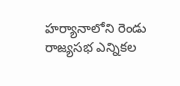హర్యానాలోని రెండు రాజ్యసభ ఎన్నికల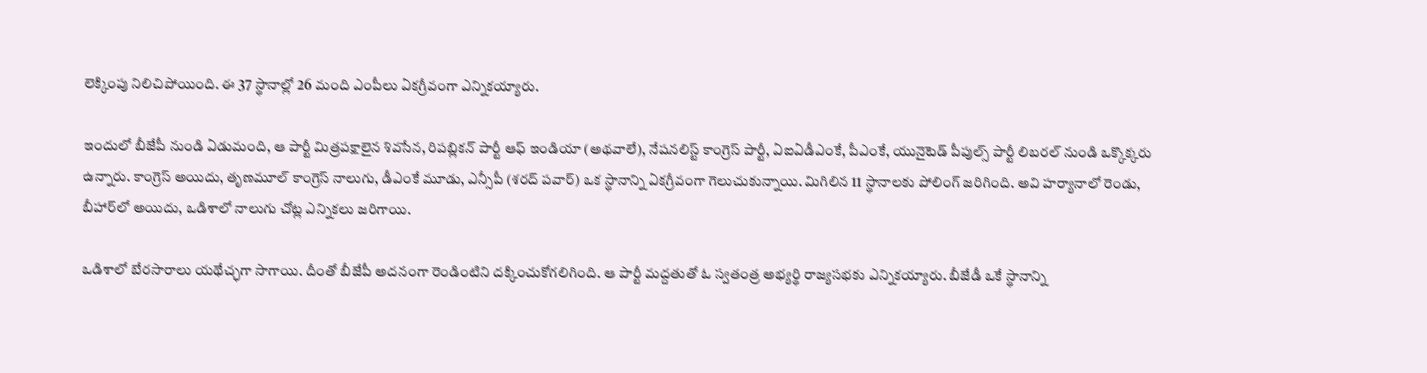లెక్కింపు నిలిచిపోయింది. ఈ 37 స్థానాల్లో 26 మంది ఎంపీలు ఏకగ్రీవంగా ఎన్నికయ్యారు.

ఇందులో బీజేపీ నుండి ఏడుమంది, ఆ పార్టీ మిత్రపక్షాలైన శివసేన, రిపబ్లికన్ పార్టీ ఆఫ్ ఇండియా (అథవాలే), నేషనలిస్ట్ కాంగ్రెస్ పార్టీ, ఏఐఏడీఎంకే, పీఎంకే, యునైటెడ్ పీపుల్స్ పార్టీ లిబరల్ నుండి ఒక్కొక్కరు ఉన్నారు. కాంగ్రెస్ అయిదు, తృణమూల్ కాంగ్రెస్ నాలుగు, డీఎంకే మూడు, ఎన్సీపీ (శరద్ పవార్) ఒక స్థానాన్ని ఏకగ్రీవంగా గెలుచుకున్నాయి. మిగిలిన 11 స్థానాలకు పోలింగ్ జరిగింది. అవి హర్యానాలో రెండు, బీహార్‌లో అయిదు, ఒడిశాలో నాలుగు చోట్ల ఎన్నికలు జరిగాయి.

ఒడిశాలో బేరసారాలు యథేచ్ఛగా సాగాయి. దీంతో బీజేపీ అదనంగా రెండింటిని దక్కించుకోగలిగింది. ఆ పార్టీ మద్దతుతో ఓ స్వతంత్ర అభ్యర్థి రాజ్యసభకు ఎన్నికయ్యారు. బీజేడీ ఒకే స్థానాన్ని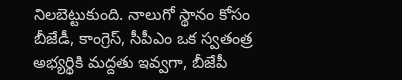నిలబెట్టుకుంది. నాలుగో స్థానం కోసం బీజేడీ, కాంగ్రెస్, సీపీఎం ఒక స్వతంత్ర అభ్యర్థికి మద్దతు ఇవ్వగా, బీజేపీ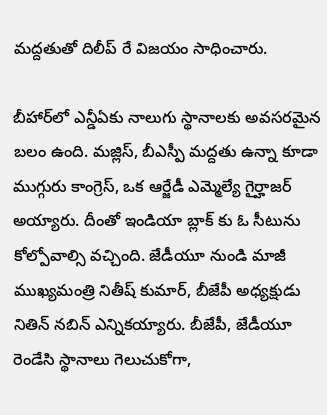మద్దతుతో దిలీప్ రే విజయం సాధించారు.

బీహార్‌లో ఎన్డీఏకు నాలుగు స్థానాలకు అవసరమైన బలం ఉంది. మజ్లిస్, బీఎస్పీ మద్దతు ఉన్నా కూడా ముగ్గురు కాంగ్రెస్, ఒక ఆర్జేడీ ఎమ్మెల్యే గైర్హాజర్ అయ్యారు. దీంతో ఇండియా బ్లాక్ కు ఓ సీటును కోల్పోవాల్సి వచ్చింది. జేడీయూ నుండి మాజీ ముఖ్యమంత్రి నితీష్ కుమార్, బీజేపీ అధ్యక్షుడు నితిన్ నబిన్ ఎన్నికయ్యారు. బీజేపీ, జేడీయూ రెండేసి స్థానాలు గెలుచుకోగా,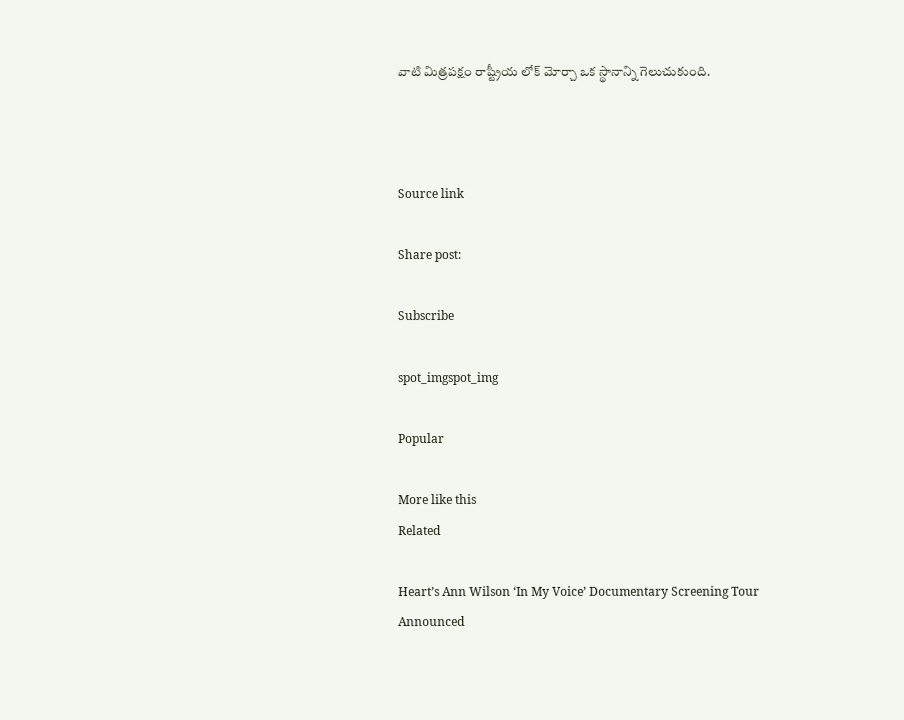వాటి మిత్రపక్షం రాష్ట్రీయ లోక్ మోర్చా ఒక స్థానాన్ని గెలుచుకుంది.



Source link

Share post:

Subscribe

spot_imgspot_img

Popular

More like this
Related

Heart’s Ann Wilson ‘In My Voice’ Documentary Screening Tour Announced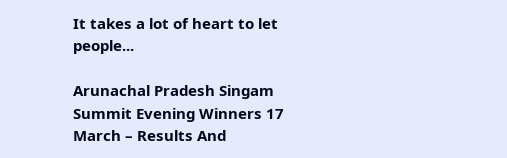It takes a lot of heart to let people...

Arunachal Pradesh Singam Summit Evening Winners 17 March – Results And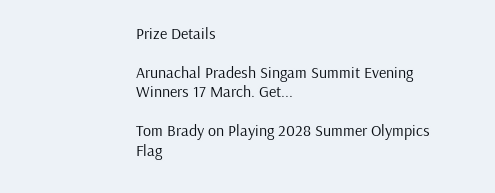Prize Details

Arunachal Pradesh Singam Summit Evening Winners 17 March. Get...

Tom Brady on Playing 2028 Summer Olympics Flag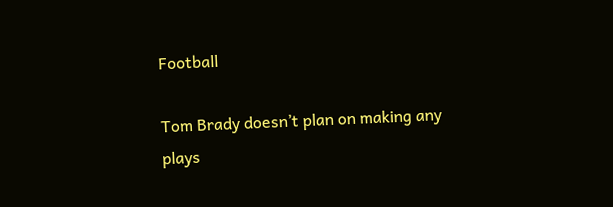Football

Tom Brady doesn’t plan on making any plays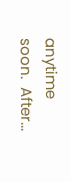anytime soon.  After...